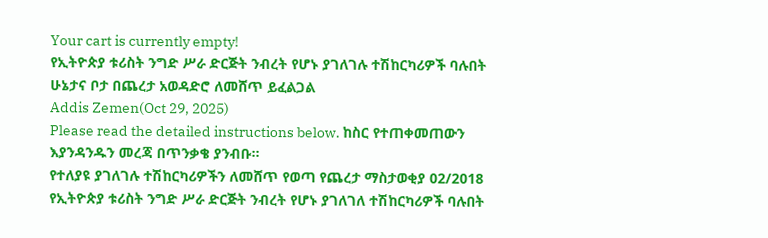Your cart is currently empty!
የኢትዮጵያ ቱሪስት ንግድ ሥራ ድርጅት ንብረት የሆኑ ያገለገሉ ተሽከርካሪዎች ባሉበት ሁኔታና ቦታ በጨረታ አወዳድሮ ለመሸጥ ይፈልጋል
Addis Zemen(Oct 29, 2025)
Please read the detailed instructions below. ከስር የተጠቀመጠውን እያንዳንዱን መረጃ በጥንቃቄ ያንብቡ።
የተለያዩ ያገለገሉ ተሽከርካሪዎችን ለመሸጥ የወጣ የጨረታ ማስታወቂያ 02/2018
የኢትዮጵያ ቱሪስት ንግድ ሥራ ድርጅት ንብረት የሆኑ ያገለገለ ተሽከርካሪዎች ባሉበት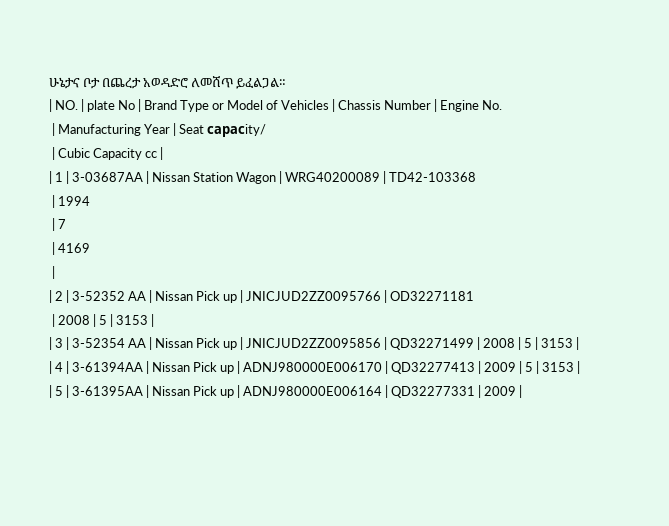ሁኔታና ቦታ በጨረታ አወዳድሮ ለመሸጥ ይፈልጋል።
| NO. | plate No | Brand Type or Model of Vehicles | Chassis Number | Engine No.
 | Manufacturing Year | Seat сарасity/
 | Cubic Capacity cc |
| 1 | 3-03687AA | Nissan Station Wagon | WRG40200089 | TD42-103368
 | 1994
 | 7
 | 4169
 |
| 2 | 3-52352 AA | Nissan Pick up | JNICJUD2ZZ0095766 | OD32271181
 | 2008 | 5 | 3153 |
| 3 | 3-52354 AA | Nissan Pick up | JNICJUD2ZZ0095856 | QD32271499 | 2008 | 5 | 3153 |
| 4 | 3-61394AA | Nissan Pick up | ADNJ980000E006170 | QD32277413 | 2009 | 5 | 3153 |
| 5 | 3-61395AA | Nissan Pick up | ADNJ980000E006164 | QD32277331 | 2009 |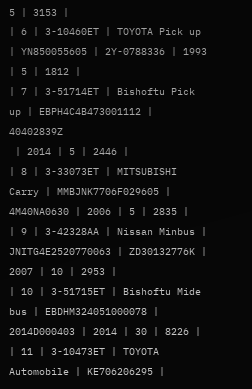5 | 3153 |
| 6 | 3-10460ET | TOYOTA Pick up | YN850055605 | 2Y-0788336 | 1993 | 5 | 1812 |
| 7 | 3-51714ET | Bishoftu Pick up | EBPH4C4B473001112 | 40402839Z
 | 2014 | 5 | 2446 |
| 8 | 3-33073ET | MITSUBISHI Carry | MMBJNK7706F029605 | 4M40NA0630 | 2006 | 5 | 2835 |
| 9 | 3-42328AA | Nissan Minbus | JNITG4E2520770063 | ZD30132776K | 2007 | 10 | 2953 |
| 10 | 3-51715ET | Bishoftu Mide bus | EBDHM324051000078 | 2014D000403 | 2014 | 30 | 8226 |
| 11 | 3-10473ET | TOYOTA Automobile | KE706206295 |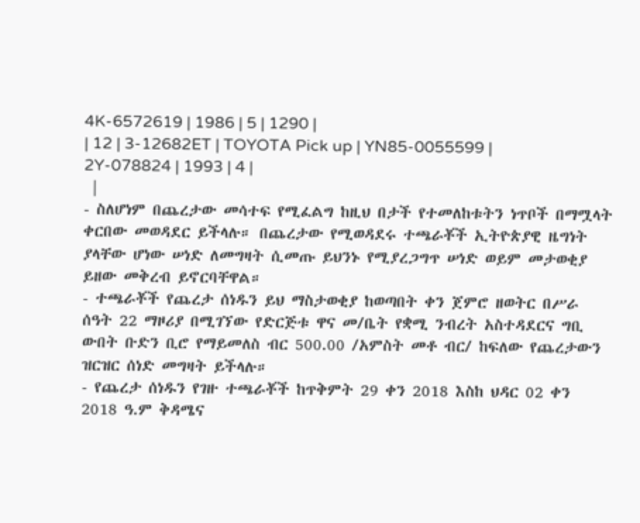4K-6572619 | 1986 | 5 | 1290 |
| 12 | 3-12682ET | TOYOTA Pick up | YN85-0055599 | 2Y-078824 | 1993 | 4 |
 |
- ስለሆነም በጨረታው መሳተፍ የሚፈልግ ከዚህ በታች የተመለከቱትን ነጥቦች በማሟላት ቀርበው መወዳደር ይችላሉ። በጨረታው የሚወዳደሩ ተጫራቾች ኢትዮጵያዊ ዜግነት ያላቸው ሆነው ሠነድ ለመግዛት ሲመጡ ይህንኑ የሚያረጋግጥ ሠነድ ወይም መታወቂያ ይዘው መቅረብ ይኖርባቸዋል።
- ተጫራቾች የጨረታ ሰነዱን ይህ ማስታወቂያ ከወጣበት ቀን ጀምሮ ዘወትር በሥራ ሰዓት 22 ማዞሪያ በሚገኘው የድርጅቱ ዋና መ/ቤት የቋሚ ንብረት አስተዳደርና ግቢ ውበት ቡድን ቢሮ የማይመለስ ብር 500.00 /አምስት መቶ ብር/ ከፍለው የጨረታውን ዝርዝር ሰነድ መግዛት ይችላሉ።
- የጨረታ ሰነዱን የገዙ ተጫራቾች ከጥቅምት 29 ቀን 2018 እስከ ህዳር 02 ቀን 2018 ዓ.ም ቅዳሜና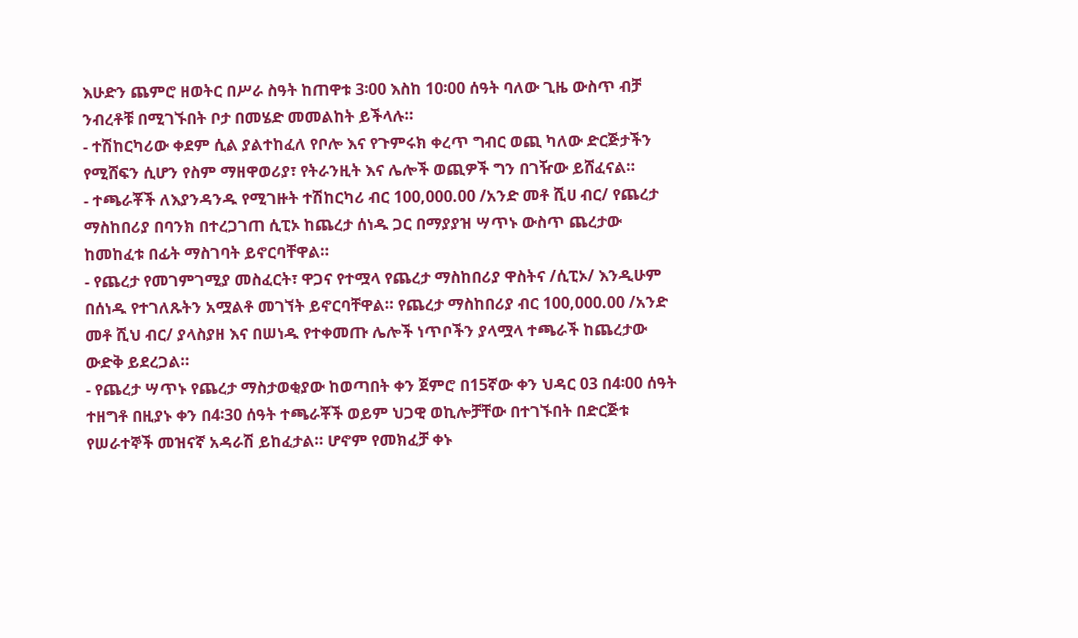እሁድን ጨምሮ ዘወትር በሥራ ስዓት ከጠዋቱ 3፡00 እስከ 10፡00 ሰዓት ባለው ጊዜ ውስጥ ብቻ ንብረቶቹ በሚገኙበት ቦታ በመሄድ መመልከት ይችላሉ።
- ተሽከርካሪው ቀደም ሲል ያልተከፈለ የቦሎ እና የጉምሩክ ቀረጥ ግብር ወጪ ካለው ድርጅታችን የሚሸፍን ሲሆን የስም ማዘዋወሪያ፣ የትራንዚት እና ሌሎች ወጪዎች ግን በገዥው ይሸፈናል።
- ተጫራቾች ለእያንዳንዱ የሚገዙት ተሽከርካሪ ብር 100,000.00 /አንድ መቶ ሺሀ ብር/ የጨረታ ማስከበሪያ በባንክ በተረጋገጠ ሲፒኦ ከጨረታ ሰነዱ ጋር በማያያዝ ሣጥኑ ውስጥ ጨረታው ከመከፈቱ በፊት ማስገባት ይኖርባቸዋል።
- የጨረታ የመገምገሚያ መስፈርት፣ ዋጋና የተሟላ የጨረታ ማስከበሪያ ዋስትና /ሲፒኦ/ እንዲሁም በሰነዱ የተገለጹትን አሟልቶ መገኘት ይኖርባቸዋል። የጨረታ ማስከበሪያ ብር 100,000.00 /አንድ መቶ ሺህ ብር/ ያላስያዘ እና በሠነዱ የተቀመጡ ሌሎች ነጥቦችን ያላሟላ ተጫራች ከጨረታው ውድቅ ይደረጋል።
- የጨረታ ሣጥኑ የጨረታ ማስታወቂያው ከወጣበት ቀን ጀምሮ በ15ኛው ቀን ህዳር 03 በ4፡00 ሰዓት ተዘግቶ በዚያኑ ቀን በ4፡30 ሰዓት ተጫራቾች ወይም ህጋዊ ወኪሎቻቸው በተገኙበት በድርጅቱ የሠራተኞች መዝናኛ አዳራሽ ይከፈታል። ሆኖም የመክፈቻ ቀኑ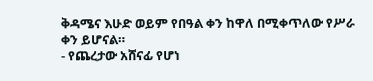ቅዳሜና እሁድ ወይም የበዓል ቀን ከዋለ በሚቀጥለው የሥራ ቀን ይሆናል።
- የጨረታው አሸናፊ የሆነ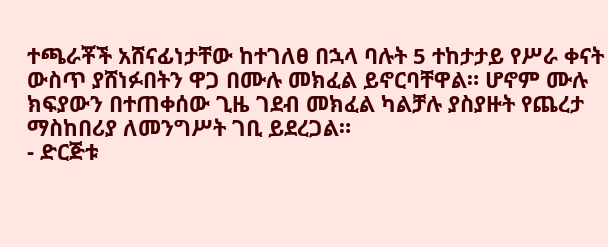ተጫራቾች አሸናፊነታቸው ከተገለፀ በኋላ ባሉት 5 ተከታታይ የሥራ ቀናት ውስጥ ያሸነፉበትን ዋጋ በሙሉ መክፈል ይኖርባቸዋል። ሆኖም ሙሉ ክፍያውን በተጠቀሰው ጊዜ ገደብ መክፈል ካልቻሉ ያስያዙት የጨረታ ማስከበሪያ ለመንግሥት ገቢ ይደረጋል።
- ድርጅቱ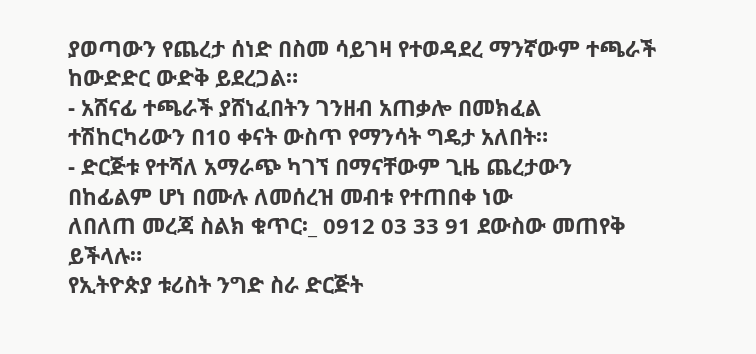ያወጣውን የጨረታ ሰነድ በስመ ሳይገዛ የተወዳደረ ማንኛውም ተጫራች ከውድድር ውድቅ ይደረጋል።
- አሸናፊ ተጫራች ያሸነፈበትን ገንዘብ አጠቃሎ በመክፈል ተሽከርካሪውን በ10 ቀናት ውስጥ የማንሳት ግዴታ አለበት።
- ድርጅቱ የተሻለ አማራጭ ካገኘ በማናቸውም ጊዜ ጨረታውን በከፊልም ሆነ በሙሉ ለመሰረዝ መብቱ የተጠበቀ ነው
ለበለጠ መረጃ ስልክ ቁጥር፡_ 0912 03 33 91 ደውስው መጠየቅ ይችላሉ።
የኢትዮጵያ ቱሪስት ንግድ ስራ ድርጅት